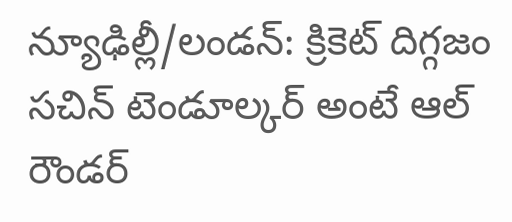న్యూఢిల్లీ/లండన్: క్రికెట్ దిగ్గజం సచిన్ టెండూల్కర్ అంటే ఆల్ రౌండర్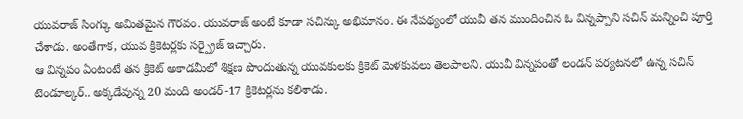యువరాజ్ సింగ్కు అమితమైన గౌరవం. యువరాజ్ అంటే కూడా సచిన్కు అభిమానం. ఈ నేపథ్యంలో యువీ తన ముందించిన ఓ విన్నప్పాని సచిన్ మన్నించి పూర్తి చేశాడు. అంతేగాక, యువ క్రికెటర్లకు సర్ప్రైజ్ ఇచ్చారు.
ఆ విన్నపం ఏంటంటే తన క్రికెట్ అకాడమీలో శిక్షణ పొందుతున్న యువకులకు క్రికెట్ మెళకువలు తెలపాలని. యువీ విన్నపంతో లండన్ పర్యటనలో ఉన్న సచిన్ టెండూల్కర్.. అక్కడేవున్న 20 మంది అండర్-17 క్రికెటర్లను కలిశాడు.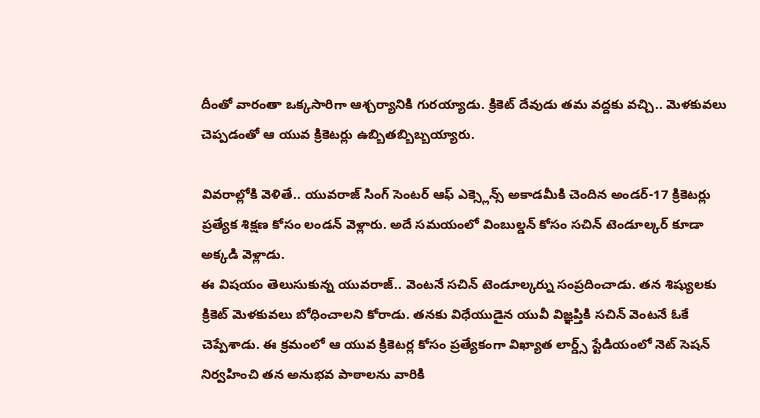దీంతో వారంతా ఒక్కసారిగా ఆశ్చర్యానికి గురయ్యాడు. క్రికెట్ దేవుడు తమ వద్దకు వచ్చి.. మెళకువలు చెప్పడంతో ఆ యువ క్రికెటర్లు ఉబ్బితబ్బిబ్బయ్యారు.

వివరాల్లోకి వెళితే.. యువరాజ్ సింగ్ సెంటర్ ఆఫ్ ఎక్స్లెన్స్ అకాడమీకి చెందిన అండర్-17 క్రికెటర్లు ప్రత్యేక శిక్షణ కోసం లండన్ వెళ్లారు. అదే సమయంలో వింబుల్డన్ కోసం సచిన్ టెండూల్కర్ కూడా అక్కడి వెళ్లాడు.
ఈ విషయం తెలుసుకున్న యువరాజ్.. వెంటనే సచిన్ టెండూల్కర్ను సంప్రదించాడు. తన శిష్యులకు క్రికెట్ మెళకువలు బోధించాలని కోరాడు. తనకు విధేయుడైన యువీ విజ్ఞప్తికి సచిన్ వెంటనే ఓకే చెప్పేశాడు. ఈ క్రమంలో ఆ యువ క్రికెటర్ల కోసం ప్రత్యేకంగా విఖ్యాత లార్డ్స్ స్టేడియంలో నెట్ సెషన్ నిర్వహించి తన అనుభవ పాఠాలను వారికి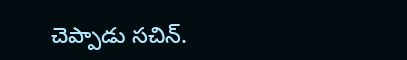చెప్పాడు సచిన్.